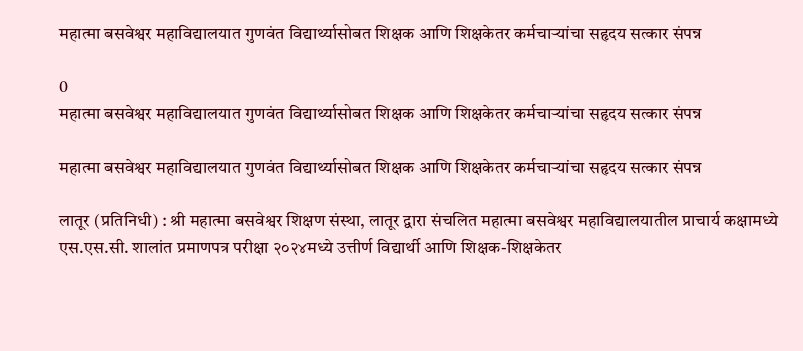महात्मा बसवेश्वर महाविद्यालयात गुणवंत विद्यार्थ्यासोबत शिक्षक आणि शिक्षकेतर कर्मचाऱ्यांचा सहृदय सत्कार संपन्न

0
महात्मा बसवेश्वर महाविद्यालयात गुणवंत विद्यार्थ्यासोबत शिक्षक आणि शिक्षकेतर कर्मचाऱ्यांचा सहृदय सत्कार संपन्न

महात्मा बसवेश्वर महाविद्यालयात गुणवंत विद्यार्थ्यासोबत शिक्षक आणि शिक्षकेतर कर्मचाऱ्यांचा सहृदय सत्कार संपन्न

लातूर (प्रतिनिधी) : श्री महात्मा बसवेश्वर शिक्षण संस्था, लातूर द्वारा संचलित महात्मा बसवेश्वर महाविद्यालयातील प्राचार्य कक्षामध्ये एस.एस.सी. शालांत प्रमाणपत्र परीक्षा २०२४मध्ये उत्तीर्ण विद्यार्थी आणि शिक्षक-शिक्षकेतर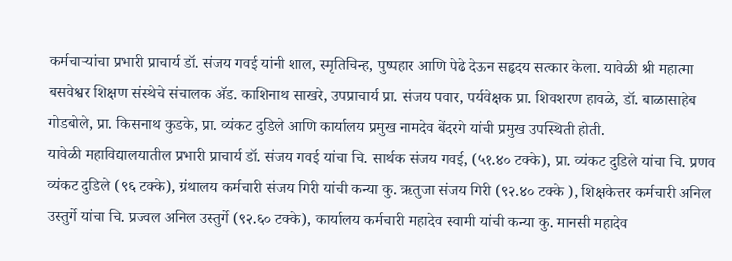कर्मचाऱ्यांचा प्रभारी प्राचार्य डॉ. संजय गवई यांनी शाल, स्मृतिचिन्ह, पुष्पहार आणि पेढे देऊन सहृदय सत्कार केला. यावेळी श्री महात्मा बसवेश्वर शिक्षण संस्थेचे संचालक ॲड. काशिनाथ साखरे, उपप्राचार्य प्रा. संजय पवार, पर्यवेक्षक प्रा. शिवशरण हावळे, डॉ. बाळासाहेब गोडबोले, प्रा. किसनाथ कुडके, प्रा. व्यंकट दुडिले आणि कार्यालय प्रमुख नामदेव बेंदरगे यांची प्रमुख उपस्थिती होती.
यावेळी महाविद्यालयातील प्रभारी प्राचार्य डॉ. संजय गवई यांचा चि. सार्थक संजय गवई, (५१.४० टक्के), प्रा. व्यंकट दुडिले यांचा चि. प्रणव व्यंकट दुडिले (९६ टक्के), ग्रंथालय कर्मचारी संजय गिरी यांची कन्या कु. ऋतुजा संजय गिरी (९२.४० टक्के ), शिक्षकेत्तर कर्मचारी अनिल उस्तुर्गे यांचा चि. प्रज्वल अनिल उस्तुर्गे (९२.६० टक्के), कार्यालय कर्मचारी महादेव स्वामी यांची कन्या कु. मानसी महादेव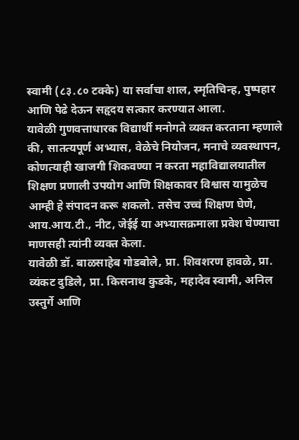स्वामी (८३.८० टक्के) या सर्वाचा शाल, स्मृतिचिन्ह, पुष्पहार आणि पेढे देऊन सहृदय सत्कार करण्यात आला.
यावेळी गुणवत्ताधारक विद्यार्थी मनोगते व्यक्त करताना म्हणाले की, सातत्यपूर्ण अभ्यास, वेळेचे नियोजन, मनाचे व्यवस्थापन, कोणत्याही खाजगी शिकवण्या न करता महाविद्यालयातील शिक्षण प्रणाली उपयोग आणि शिक्षकावर विश्वास यामुळेच आम्ही हे संपादन करू शकलो. तसेच उच्चं शिक्षण घेणे, आय.आय.टी., नीट, जेईई या अभ्यासक्रमाला प्रवेश घेण्याचा माणसही त्यांनी व्यक्त केला.
यावेळी डॉ. बाळसाहेब गोडबोले, प्रा. शिवशरण हावळे, प्रा. व्यंकट दुडिले, प्रा. किसनाथ कुडके, महादेव स्वामी, अनिल उस्तुर्गे आणि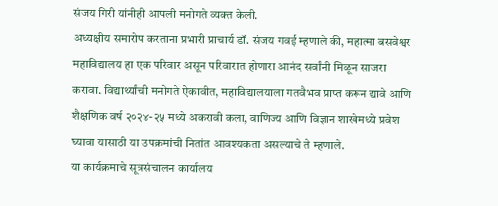संजय गिरी यांनीही आपली मनोगते व्यक्त केली.
अध्यक्षीय समारोप करताना प्रभारी प्राचार्य डॉ. संजय गवई म्हणाले की, महात्मा बसवेश्वर महाविद्यालय हा एक परिवार असून परिवारात होणारा आनंद सर्वांनी मिळून साजरा करावा. विद्यार्थ्यांची मनोगते ऐकावीत, महाविद्यालयाला गतवैभव प्राप्त करून द्यावे आणि शैक्षणिक वर्ष २०२४-२५ मध्ये अकरावी कला, वाणिज्य आणि विज्ञान शाखेमध्ये प्रवेश घ्यावा यासाठी या उपक्रमांची नितांत आवश्यकता असल्याचे ते म्हणाले.
या कार्यक्रमाचे सूत्रसंचालन कार्यालय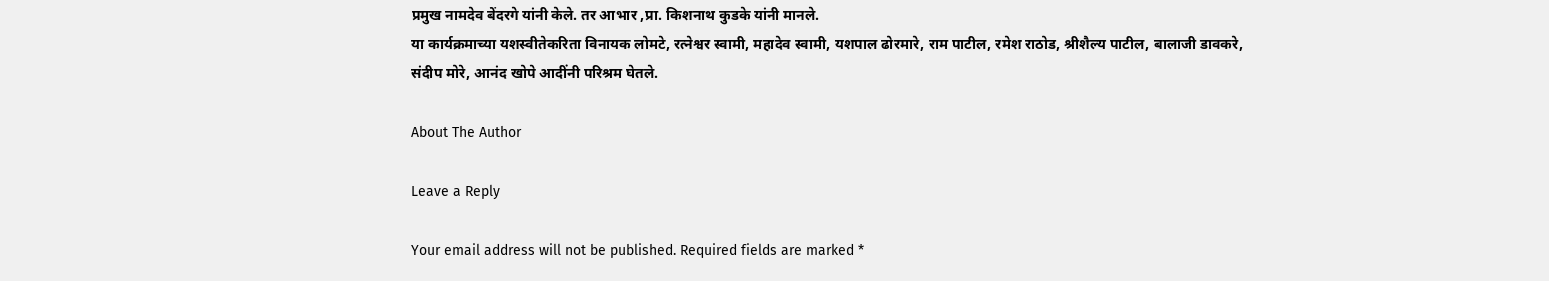प्रमुख नामदेव बेंदरगे यांनी केले. तर आभार ,प्रा. किशनाथ कुडके यांनी मानले.
या कार्यक्रमाच्या यशस्वीतेकरिता विनायक लोमटे, रत्नेश्वर स्वामी, महादेव स्वामी, यशपाल ढोरमारे, राम पाटील, रमेश राठोड, श्रीशैल्य पाटील, बालाजी डावकरे, संदीप मोरे, आनंद खोपे आदींनी परिश्रम घेतले.

About The Author

Leave a Reply

Your email address will not be published. Required fields are marked *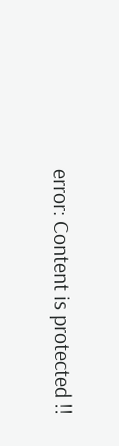error: Content is protected !!